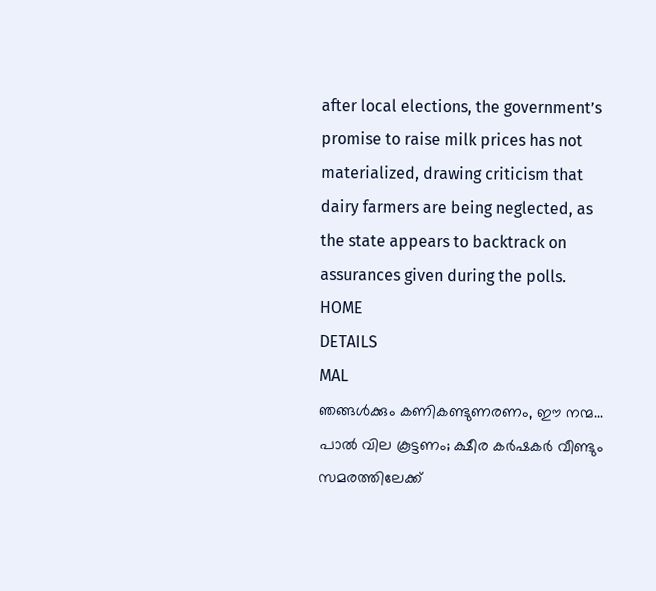after local elections, the government’s promise to raise milk prices has not materialized, drawing criticism that dairy farmers are being neglected, as the state appears to backtrack on assurances given during the polls.
HOME
DETAILS
MAL
ഞങ്ങൾക്കും കണികണ്ടുണരണം, ഈ നന്മ... പാൽ വില കൂട്ടണം; ക്ഷീര കർഷകർ വീണ്ടും സമരത്തിലേക്ക്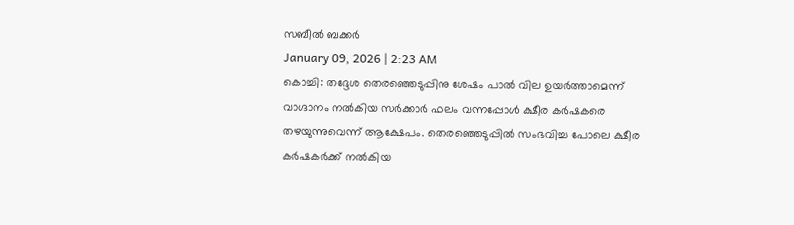സബീൽ ബക്കർ
January 09, 2026 | 2:23 AM
കൊച്ചി: തദ്ദേശ തെരഞ്ഞെടുപ്പിനു ശേഷം പാൽ വില ഉയർത്താമെന്ന് വാഗ്ദാനം നൽകിയ സർക്കാർ ഫലം വന്നപ്പോൾ ക്ഷീര കർഷകരെ തഴയുന്നുവെന്ന് ആക്ഷേപം. തെരഞ്ഞെടുപ്പിൽ സംഭവിച്ച പോലെ ക്ഷീര കർഷകർക്ക് നൽകിയ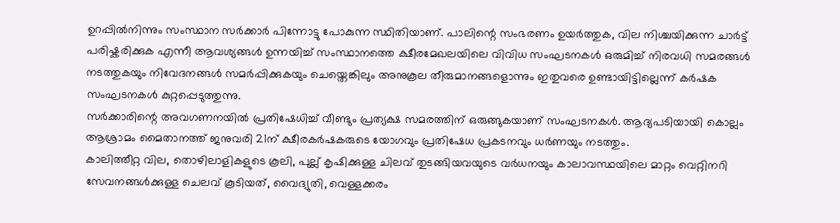ഉറപ്പിൽനിന്നും സംസ്ഥാന സർക്കാർ പിന്നോട്ടു പോകുന്ന സ്ഥിതിയാണ്. പാലിന്റെ സംഭരണം ഉയർത്തുക, വില നിശ്ചയിക്കുന്ന ചാർട്ട് പരിഷ്കരിക്കുക എന്നീ ആവശ്യങ്ങൾ ഉന്നയിച്ച് സംസ്ഥാനത്തെ ക്ഷീരമേഖലയിലെ വിവിധ സംഘടനകൾ ഒരുമിച്ച് നിരവധി സമരങ്ങൾ നടത്തുകയും നിവേദനങ്ങൾ സമർപ്പിക്കുകയും ചെയ്തെങ്കിലും അനുകൂല തീരുമാനങ്ങളൊന്നും ഇതുവരെ ഉണ്ടായിട്ടില്ലെന്ന് കർഷക സംഘടനകൾ കുറ്റപ്പെടുത്തുന്നു.
സർക്കാരിന്റെ അവഗണനയിൽ പ്രതിഷേധിച്ച് വീണ്ടും പ്രത്യക്ഷ സമരത്തിന് ഒരുങ്ങുകയാണ് സംഘടനകൾ. ആദ്യപടിയായി കൊല്ലം ആശ്രാമം മൈതാനത്ത് ജനുവരി 21ന് ക്ഷീരകർഷകരുടെ യോഗവും പ്രതിഷേധ പ്രകടനവും ധർണയും നടത്തും.
കാലിത്തീറ്റ വില, തൊഴിലാളികളുടെ കൂലി, പുല്ല് കൃഷിക്കുള്ള ചിലവ് തുടങ്ങിയവയുടെ വർധനയും കാലാവസ്ഥയിലെ മാറ്റം വെറ്റിനറി സേവനങ്ങൾക്കുള്ള ചെലവ് കൂടിയത്, വൈദ്യുതി, വെള്ളക്കരം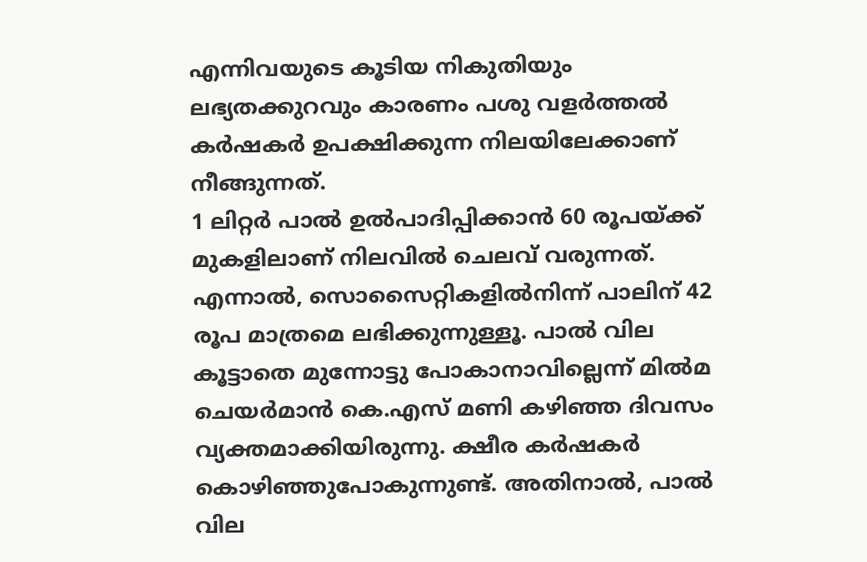എന്നിവയുടെ കൂടിയ നികുതിയും ലഭ്യതക്കുറവും കാരണം പശു വളർത്തൽ കർഷകർ ഉപക്ഷിക്കുന്ന നിലയിലേക്കാണ് നീങ്ങുന്നത്.
1 ലിറ്റർ പാൽ ഉൽപാദിപ്പിക്കാൻ 60 രൂപയ്ക്ക് മുകളിലാണ് നിലവിൽ ചെലവ് വരുന്നത്. എന്നാൽ, സൊസൈറ്റികളിൽനിന്ന് പാലിന് 42 രൂപ മാത്രമെ ലഭിക്കുന്നുള്ളൂ. പാൽ വില കൂട്ടാതെ മുന്നോട്ടു പോകാനാവില്ലെന്ന് മിൽമ ചെയർമാൻ കെ.എസ് മണി കഴിഞ്ഞ ദിവസം വ്യക്തമാക്കിയിരുന്നു. ക്ഷീര കർഷകർ കൊഴിഞ്ഞുപോകുന്നുണ്ട്. അതിനാൽ, പാൽ വില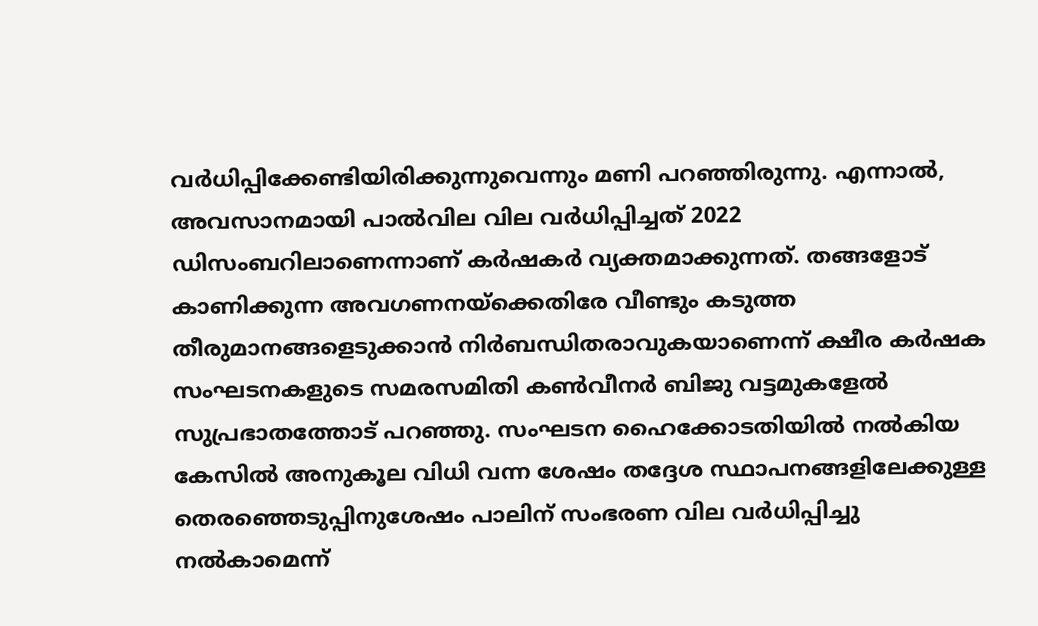വർധിപ്പിക്കേണ്ടിയിരിക്കുന്നുവെന്നും മണി പറഞ്ഞിരുന്നു. എന്നാൽ, അവസാനമായി പാൽവില വില വർധിപ്പിച്ചത് 2022 ഡിസംബറിലാണെന്നാണ് കർഷകർ വ്യക്തമാക്കുന്നത്. തങ്ങളോട് കാണിക്കുന്ന അവഗണനയ്ക്കെതിരേ വീണ്ടും കടുത്ത തീരുമാനങ്ങളെടുക്കാൻ നിർബന്ധിതരാവുകയാണെന്ന് ക്ഷീര കർഷക സംഘടനകളുടെ സമരസമിതി കൺവീനർ ബിജു വട്ടമുകളേൽ സുപ്രഭാതത്തോട് പറഞ്ഞു. സംഘടന ഹൈക്കോടതിയിൽ നൽകിയ കേസിൽ അനുകൂല വിധി വന്ന ശേഷം തദ്ദേശ സ്ഥാപനങ്ങളിലേക്കുള്ള തെരഞ്ഞെടുപ്പിനുശേഷം പാലിന് സംഭരണ വില വർധിപ്പിച്ചു നൽകാമെന്ന്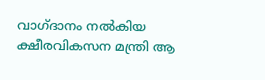വാഗ്ദാനം നൽകിയ ക്ഷീരവികസന മന്ത്രി ആ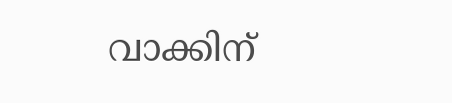വാക്കിന്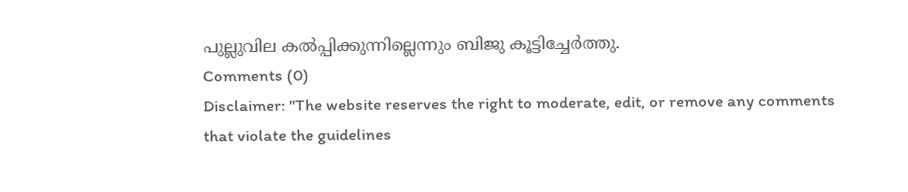പുല്ലുവില കൽപ്പിക്കുന്നില്ലെന്നും ബിജു കൂട്ടിച്ചേർത്തു.
Comments (0)
Disclaimer: "The website reserves the right to moderate, edit, or remove any comments that violate the guidelines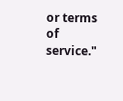or terms of service."